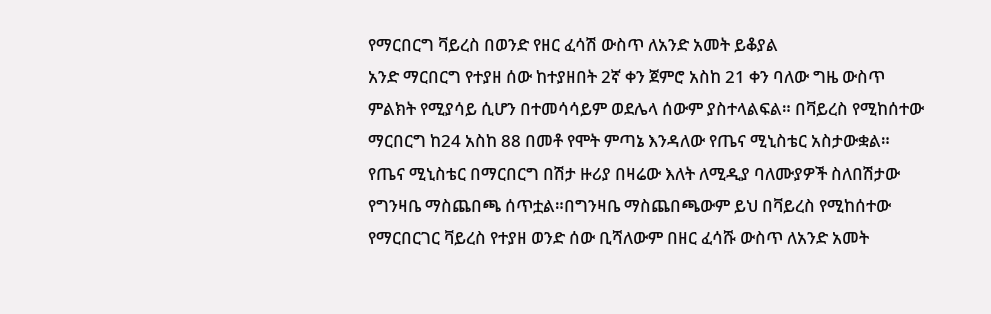የማርበርግ ቫይረስ በወንድ የዘር ፈሳሽ ውስጥ ለአንድ አመት ይቆያል
አንድ ማርበርግ የተያዘ ሰው ከተያዘበት 2ኛ ቀን ጀምሮ አስከ 21 ቀን ባለው ግዜ ውስጥ ምልክት የሚያሳይ ሲሆን በተመሳሳይም ወደሌላ ሰውም ያስተላልፍል። በቫይረስ የሚከሰተው ማርበርግ ከ24 አስከ 88 በመቶ የሞት ምጣኔ እንዳለው የጤና ሚኒስቴር አስታውቋል።
የጤና ሚኒስቴር በማርበርግ በሽታ ዙሪያ በዛሬው እለት ለሚዲያ ባለሙያዎች ስለበሽታው የግንዛቤ ማስጨበጫ ሰጥቷል።በግንዛቤ ማስጨበጫውም ይህ በቫይረስ የሚከሰተው የማርበርገር ቫይረስ የተያዘ ወንድ ሰው ቢሻለውም በዘር ፈሳሹ ውስጥ ለአንድ አመት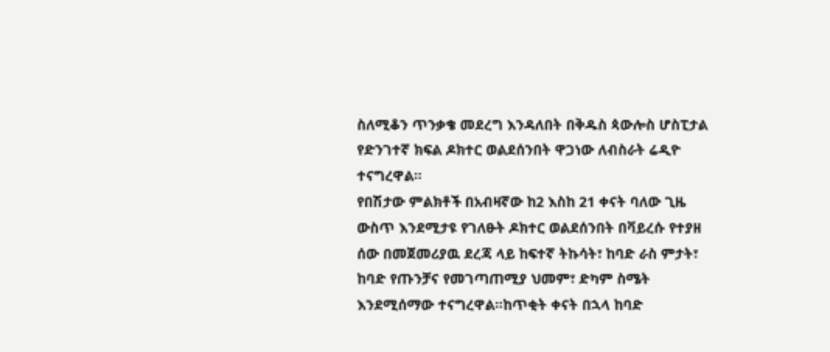ስለሚቆን ጥንቃቄ መደረግ እንዳለበት በቅዱስ ጳውሎስ ሆስፒታል የድንገተኛ ክፍል ዶክተር ወልደሰንበት ዋጋነው ለብስራት ሬዲዮ ተናግረዋል።
የበሽታው ምልክቶች በአብዛኛው ከ2 እስከ 21 ቀናት ባለው ጊዜ ውስጥ እንደሚታዩ የገለፁት ዶክተር ወልደሰንበት በቫይረሱ የተያዘ ሰው በመጀመሪያዉ ደረጃ ላይ ከፍተኛ ትኩሳት፣ ከባድ ራስ ምታት፣ ከባድ የጡንቻና የመገጣጠሚያ ህመም፣ ድካም ስሜት እንደሚሰማው ተናግረዋል።ከጥቂት ቀናት በኋላ ከባድ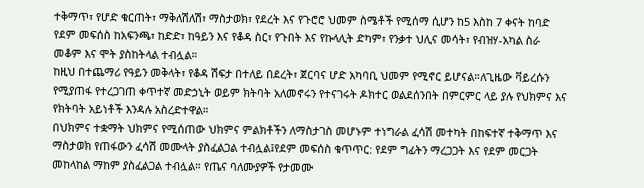ተቅማጥ፣ የሆድ ቁርጠት፣ ማቅለሽለሽ፣ ማስታወክ፣ የደረት እና የጉሮሮ ህመም ስሜቶች የሚሰማ ሲሆን ከ5 እስከ 7 ቀናት ከባድ የደም መፍሰስ ከአፍንጫ፣ ከድድ፣ ከዓይን እና የቆዳ ስር፣ የጉበት እና የኩላሊት ድካም፣ የንቃተ ህሊና መሳት፣ የብዝሃ-አካል ስራ መቆም እና ሞት ያስከትላል ተብሏል።
ከዚህ በተጨማሪ የዓይን መቅላት፣ የቆዳ ሽፍታ በተለይ በደረት፣ ጀርባና ሆድ አካባቢ ህመም የሚኖር ይሆናል።ለጊዜው ቫይረሱን የሚያጠፋ የተረጋገጠ ቀጥተኛ መድኃኒት ወይም ክትባት አለመኖሩን የተናገሩት ዶክተር ወልደሰንበት በምርምር ላይ ያሉ የህክምና እና የክትባት አይነቶች እንዳሉ አስረድተዋል።
በህክምና ተቋማት ህክምና የሚሰጠው ህክምና ምልክቶችን ለማስታገስ መሆኑም ተነግራል ፈሳሽ መተካት በከፍተኛ ተቅማጥ እና ማስታወክ የጠፋውን ፈሳሽ መሙላት ያስፈልጋል ተብሏል፤የደም መፍሰስ ቁጥጥር: የደም ግፊትን ማረጋጋት እና የደም መርጋት መከላከል ማከም ያስፈልጋል ተብሏል። የጤና ባለሙያዎች የታመሙ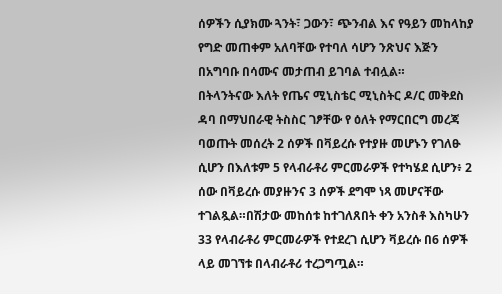ሰዎችን ሲያክሙ ጓንት፣ ጋውን፣ ጭንብል እና የዓይን መከላከያ የግድ መጠቀም አለባቸው የተባለ ሳሆን ንጽህና እጅን በአግባቡ በሳሙና መታጠብ ይገባል ተብሏል።
በትላንትናው እለት የጤና ሚኒስቴር ሚኒስትር ዶ/ር መቅደስ ዳባ በማህበራዊ ትስስር ገፆቸው የ ዕለት የማርበርግ መረጃ ባወጡት መሰረት 2 ሰዎች በቫይረሱ የተያዙ መሆኑን የገለፁ ሲሆን በእለቱም 5 የላብራቶሪ ምርመራዎች የተካሄደ ሲሆን፥ 2 ሰው በቫይረሱ መያዙንና 3 ሰዎች ደግሞ ነጻ መሆናቸው ተገልጿል።በሽታው መከሰቱ ከተገለጸበት ቀን አንስቶ እስካሁን 33 የላብራቶሪ ምርመራዎች የተደረገ ሲሆን ቫይረሱ በ6 ሰዎች ላይ መገኘቱ በላብራቶሪ ተረጋግጧል።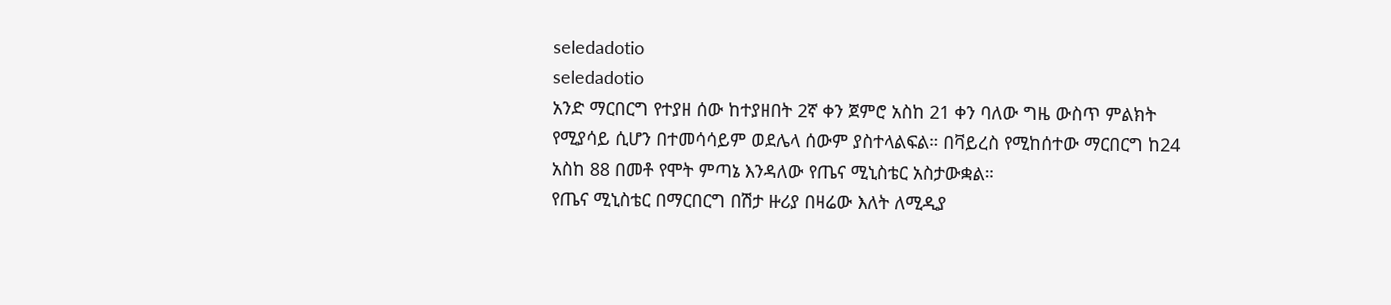seledadotio
seledadotio
አንድ ማርበርግ የተያዘ ሰው ከተያዘበት 2ኛ ቀን ጀምሮ አስከ 21 ቀን ባለው ግዜ ውስጥ ምልክት የሚያሳይ ሲሆን በተመሳሳይም ወደሌላ ሰውም ያስተላልፍል። በቫይረስ የሚከሰተው ማርበርግ ከ24 አስከ 88 በመቶ የሞት ምጣኔ እንዳለው የጤና ሚኒስቴር አስታውቋል።
የጤና ሚኒስቴር በማርበርግ በሽታ ዙሪያ በዛሬው እለት ለሚዲያ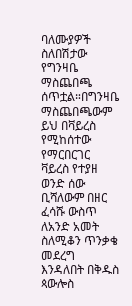ባለሙያዎች ስለበሽታው የግንዛቤ ማስጨበጫ ሰጥቷል።በግንዛቤ ማስጨበጫውም ይህ በቫይረስ የሚከሰተው የማርበርገር ቫይረስ የተያዘ ወንድ ሰው ቢሻለውም በዘር ፈሳሹ ውስጥ ለአንድ አመት ስለሚቆን ጥንቃቄ መደረግ እንዳለበት በቅዱስ ጳውሎስ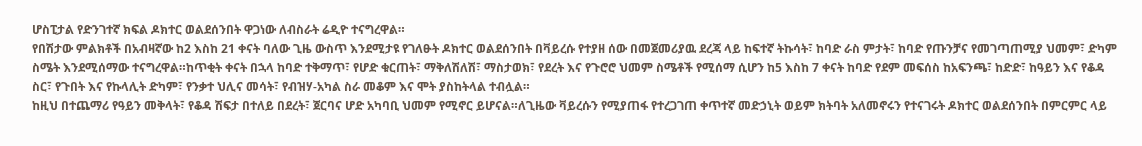ሆስፒታል የድንገተኛ ክፍል ዶክተር ወልደሰንበት ዋጋነው ለብስራት ሬዲዮ ተናግረዋል።
የበሽታው ምልክቶች በአብዛኛው ከ2 እስከ 21 ቀናት ባለው ጊዜ ውስጥ እንደሚታዩ የገለፁት ዶክተር ወልደሰንበት በቫይረሱ የተያዘ ሰው በመጀመሪያዉ ደረጃ ላይ ከፍተኛ ትኩሳት፣ ከባድ ራስ ምታት፣ ከባድ የጡንቻና የመገጣጠሚያ ህመም፣ ድካም ስሜት እንደሚሰማው ተናግረዋል።ከጥቂት ቀናት በኋላ ከባድ ተቅማጥ፣ የሆድ ቁርጠት፣ ማቅለሽለሽ፣ ማስታወክ፣ የደረት እና የጉሮሮ ህመም ስሜቶች የሚሰማ ሲሆን ከ5 እስከ 7 ቀናት ከባድ የደም መፍሰስ ከአፍንጫ፣ ከድድ፣ ከዓይን እና የቆዳ ስር፣ የጉበት እና የኩላሊት ድካም፣ የንቃተ ህሊና መሳት፣ የብዝሃ-አካል ስራ መቆም እና ሞት ያስከትላል ተብሏል።
ከዚህ በተጨማሪ የዓይን መቅላት፣ የቆዳ ሽፍታ በተለይ በደረት፣ ጀርባና ሆድ አካባቢ ህመም የሚኖር ይሆናል።ለጊዜው ቫይረሱን የሚያጠፋ የተረጋገጠ ቀጥተኛ መድኃኒት ወይም ክትባት አለመኖሩን የተናገሩት ዶክተር ወልደሰንበት በምርምር ላይ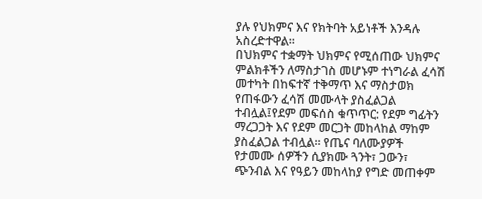ያሉ የህክምና እና የክትባት አይነቶች እንዳሉ አስረድተዋል።
በህክምና ተቋማት ህክምና የሚሰጠው ህክምና ምልክቶችን ለማስታገስ መሆኑም ተነግራል ፈሳሽ መተካት በከፍተኛ ተቅማጥ እና ማስታወክ የጠፋውን ፈሳሽ መሙላት ያስፈልጋል ተብሏል፤የደም መፍሰስ ቁጥጥር: የደም ግፊትን ማረጋጋት እና የደም መርጋት መከላከል ማከም ያስፈልጋል ተብሏል። የጤና ባለሙያዎች የታመሙ ሰዎችን ሲያክሙ ጓንት፣ ጋውን፣ ጭንብል እና የዓይን መከላከያ የግድ መጠቀም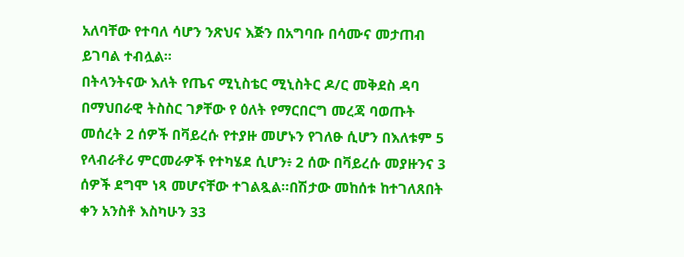አለባቸው የተባለ ሳሆን ንጽህና እጅን በአግባቡ በሳሙና መታጠብ ይገባል ተብሏል።
በትላንትናው እለት የጤና ሚኒስቴር ሚኒስትር ዶ/ር መቅደስ ዳባ በማህበራዊ ትስስር ገፆቸው የ ዕለት የማርበርግ መረጃ ባወጡት መሰረት 2 ሰዎች በቫይረሱ የተያዙ መሆኑን የገለፁ ሲሆን በእለቱም 5 የላብራቶሪ ምርመራዎች የተካሄደ ሲሆን፥ 2 ሰው በቫይረሱ መያዙንና 3 ሰዎች ደግሞ ነጻ መሆናቸው ተገልጿል።በሽታው መከሰቱ ከተገለጸበት ቀን አንስቶ እስካሁን 33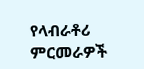የላብራቶሪ ምርመራዎች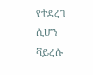የተደረገ ሲሆን ቫይረሱ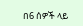በ6 ሰዎች ላይ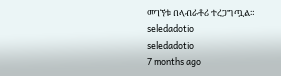መገኘቱ በላብራቶሪ ተረጋግጧል።
seledadotio
seledadotio
7 months ago